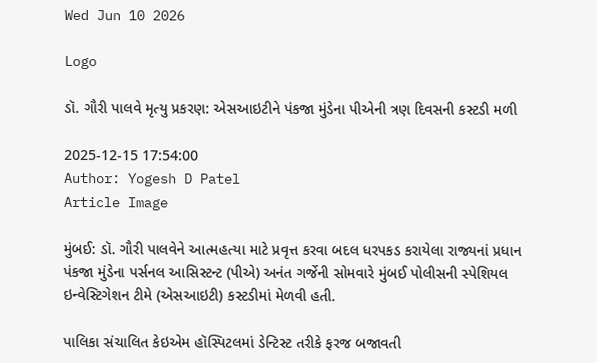Wed Jun 10 2026

Logo

ડૉ. ગૌરી પાલવે મૃત્યુ પ્રકરણ: એસઆઇટીને પંકજા મુંડેના પીએની ત્રણ દિવસની કસ્ટડી મળી

2025-12-15 17:54:00
Author: Yogesh D Patel
Article Image

મુંબઈ: ડૉ. ગૌરી પાલવેને આત્મહત્યા માટે પ્રવૃત્ત કરવા બદલ ધરપકડ કરાયેલા રાજ્યનાં પ્રધાન પંકજા મુંડેના પર્સનલ આસિસ્ટન્ટ (પીએ) અનંત ગર્જેની સોમવારે મુંબઈ પોલીસની સ્પેશિયલ ઇન્વેસ્ટિગેશન ટીમે (એસઆઇટી) કસ્ટડીમાં મેળવી હતી.

પાલિકા સંચાલિત કેઇએમ હૉસ્પિટલમાં ડેન્ટિસ્ટ તરીકે ફરજ બજાવતી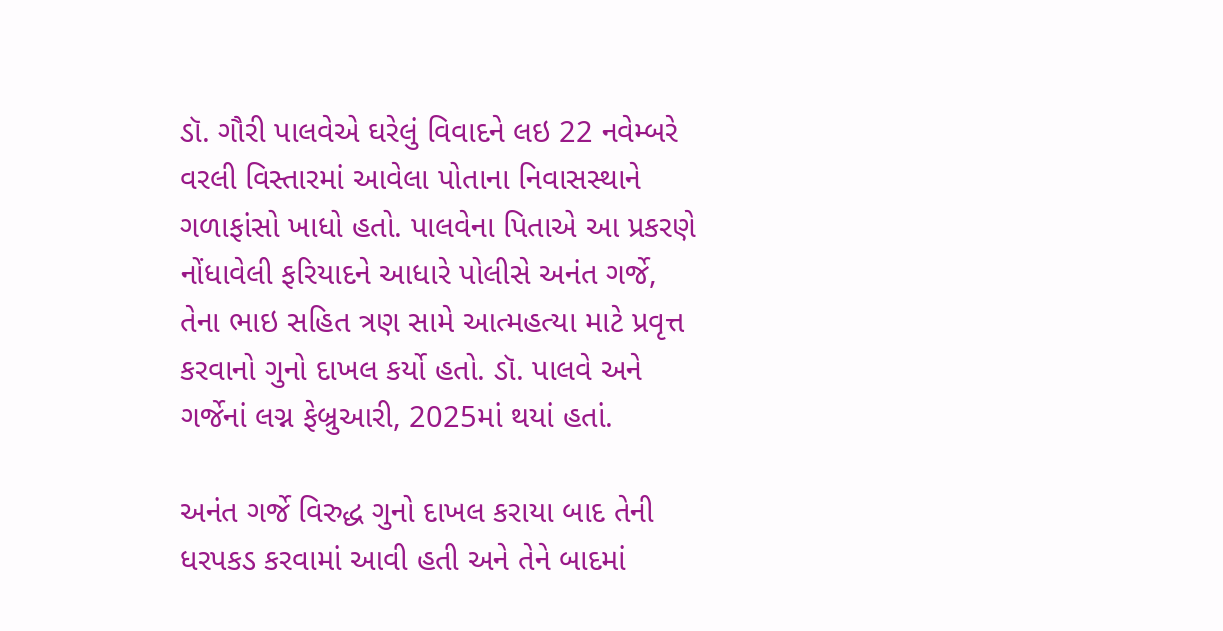ડૉ. ગૌરી પાલવેએ ઘરેલું વિવાદને લઇ 22 નવેમ્બરે વરલી વિસ્તારમાં આવેલા પોતાના નિવાસસ્થાને ગળાફાંસો ખાધો હતો. પાલવેના પિતાએ આ પ્રકરણે નોંધાવેલી ફરિયાદને આધારે પોલીસે અનંત ગર્જે, તેના ભાઇ સહિત ત્રણ સામે આત્મહત્યા માટે પ્રવૃત્ત કરવાનો ગુનો દાખલ કર્યો હતો. ડૉ. પાલવે અને ગર્જેનાં લગ્ન ફેબ્રુઆરી, 2025માં થયાં હતાં.

અનંત ગર્જે વિરુદ્ધ ગુનો દાખલ કરાયા બાદ તેની ધરપકડ કરવામાં આવી હતી અને તેને બાદમાં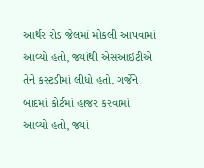આર્થર રોડ જેલમાં મોકલી આપવામાં આવ્યો હતો, જ્યાંથી એસઆઇટીએ તેને કસ્ટડીમાં લીધો હતો. ગર્જેને બાદમાં કોર્ટમાં હાજર કરવામાં આવ્યો હતો, જ્યાં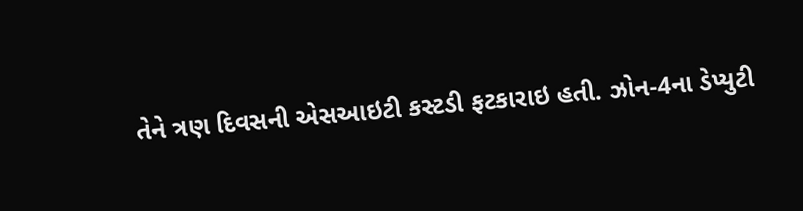તેને ત્રણ દિવસની એસઆઇટી કસ્ટડી ફટકારાઇ હતી. ઝોન-4ના ડેપ્યુટી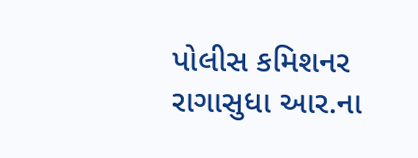પોલીસ કમિશનર રાગાસુધા આર.ના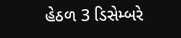હેઠળ 3 ડિસેમ્બરે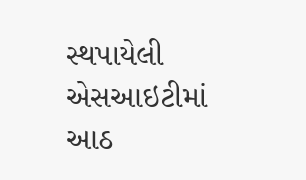સ્થપાયેલી એસઆઇટીમાં આઠ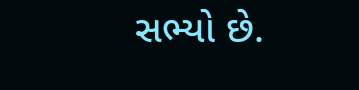સભ્યો છે.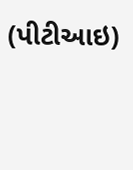(પીટીઆઇ)